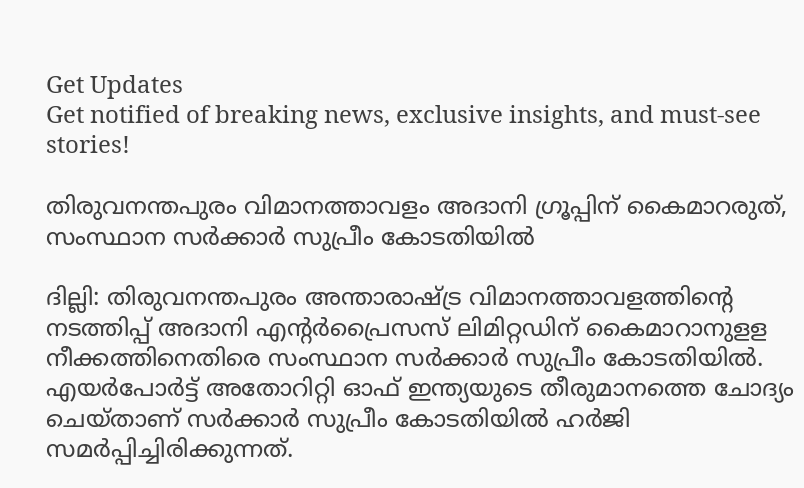Get Updates
Get notified of breaking news, exclusive insights, and must-see stories!

തിരുവനന്തപുരം വിമാനത്താവളം അദാനി ഗ്രൂപ്പിന് കൈമാറരുത്, സംസ്ഥാന സർക്കാർ സുപ്രീം കോടതിയിൽ

ദില്ലി: തിരുവനന്തപുരം അന്താരാഷ്ട്ര വിമാനത്താവളത്തിന്റെ നടത്തിപ്പ് അദാനി എന്റര്‍പ്രൈസസ് ലിമിറ്റഡിന് കൈമാറാനുളള നീക്കത്തിനെതിരെ സംസ്ഥാന സര്‍ക്കാര്‍ സുപ്രീം കോടതിയില്‍. എയര്‍പോര്‍ട്ട് അതോറിറ്റി ഓഫ് ഇന്ത്യയുടെ തീരുമാനത്തെ ചോദ്യം ചെയ്താണ് സര്‍ക്കാര്‍ സുപ്രീം കോടതിയില്‍ ഹര്‍ജി സമര്‍പ്പിച്ചിരിക്കുന്നത്.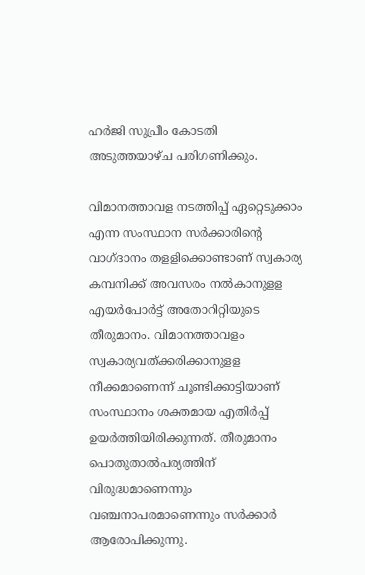ഹര്‍ജി സുപ്രീം കോടതി അടുത്തയാഴ്ച പരിഗണിക്കും.

വിമാനത്താവള നടത്തിപ്പ് ഏറ്റെടുക്കാം എന്ന സംസ്ഥാന സര്‍ക്കാരിന്റെ വാഗ്ദാനം തളളിക്കൊണ്ടാണ് സ്വകാര്യ കമ്പനിക്ക് അവസരം നല്‍കാനുളള എയര്‍പോര്‍ട്ട് അതോറിറ്റിയുടെ തീരുമാനം. വിമാനത്താവളം സ്വകാര്യവത്ക്കരിക്കാനുളള നീക്കമാണെന്ന് ചൂണ്ടിക്കാട്ടിയാണ് സംസ്ഥാനം ശക്തമായ എതിര്‍പ്പ് ഉയര്‍ത്തിയിരിക്കുന്നത്. തീരുമാനം പൊതുതാല്‍പര്യത്തിന് വിരുദ്ധമാണെന്നും വഞ്ചനാപരമാണെന്നും സര്‍ക്കാര്‍ ആരോപിക്കുന്നു.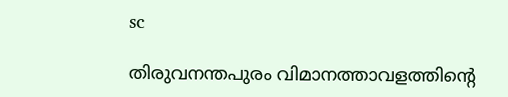sc

തിരുവനന്തപുരം വിമാനത്താവളത്തിന്റെ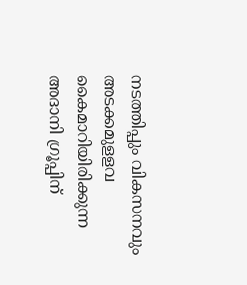നടത്തിപ്പും വികസനവും അടക്കമുളളവ കൈമാറിയിരിക്കുന്ന അദാനി ഗ്രൂപ്പിന്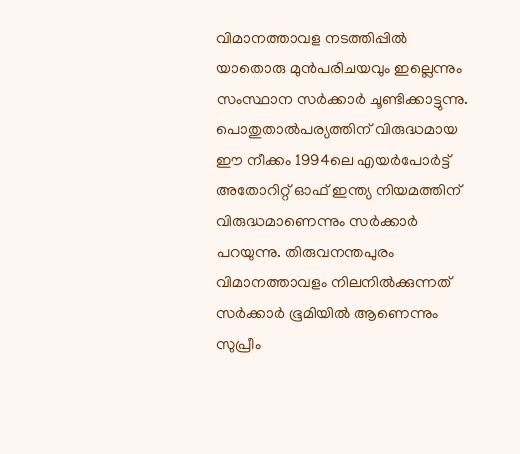വിമാനത്താവള നടത്തിപ്പില്‍ യാതൊരു മുന്‍പരിചയവും ഇല്ലെന്നും സംസ്ഥാന സര്‍ക്കാര്‍ ചൂണ്ടിക്കാട്ടുന്നു. പൊതുതാല്‍പര്യത്തിന് വിരുദ്ധമായ ഈ നീക്കം 1994ലെ എയര്‍പോര്‍ട്ട് അതോറിറ്റ് ഓഫ് ഇന്ത്യ നിയമത്തിന് വിരുദ്ധമാണെന്നും സര്‍ക്കാര്‍ പറയുന്നു. തിരുവനന്തപുരം വിമാനത്താവളം നിലനില്‍ക്കുന്നത് സര്‍ക്കാര്‍ ഭൂമിയില്‍ ആണെന്നും സുപ്രീം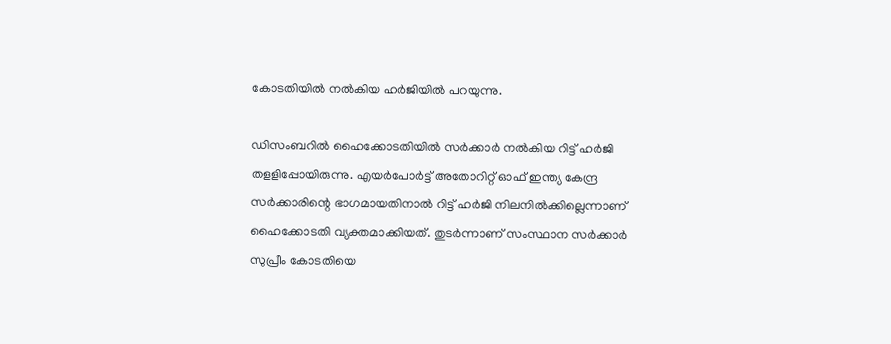കോടതിയില്‍ നല്‍കിയ ഹര്‍ജിയില്‍ പറയുന്നു.

ഡിസംബറില്‍ ഹൈക്കോടതിയില്‍ സര്‍ക്കാര്‍ നല്‍കിയ റിട്ട് ഹര്‍ജി തളളിപ്പോയിരുന്നു. എയര്‍പോര്‍ട്ട് അതോറിറ്റ് ഓഫ് ഇന്ത്യ കേന്ദ്ര സര്‍ക്കാരിന്റെ ഭാഗമായതിനാല്‍ റിട്ട് ഹര്‍ജി നിലനില്‍ക്കില്ലെന്നാണ് ഹൈക്കോടതി വ്യക്തമാക്കിയത്. തുടര്‍ന്നാണ് സംസ്ഥാന സര്‍ക്കാര്‍ സുപ്രീം കോടതിയെ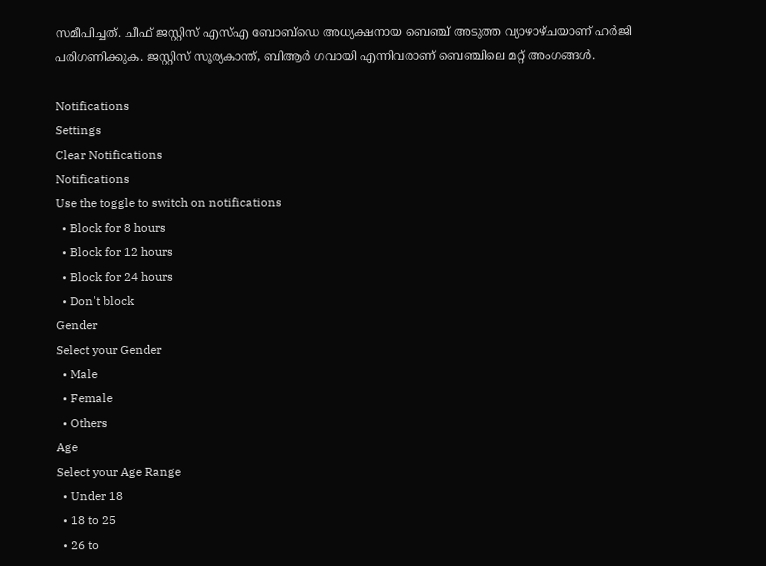സമീപിച്ചത്. ചീഫ് ജസ്റ്റിസ് എസ്എ ബോബ്‌ഡെ അധ്യക്ഷനായ ബെഞ്ച് അടുത്ത വ്യാഴാഴ്ചയാണ് ഹര്‍ജി പരിഗണിക്കുക. ജസ്റ്റിസ് സൂര്യകാന്ത്, ബിആര്‍ ഗവായി എന്നിവരാണ് ബെഞ്ചിലെ മറ്റ് അംഗങ്ങള്‍.

Notifications
Settings
Clear Notifications
Notifications
Use the toggle to switch on notifications
  • Block for 8 hours
  • Block for 12 hours
  • Block for 24 hours
  • Don't block
Gender
Select your Gender
  • Male
  • Female
  • Others
Age
Select your Age Range
  • Under 18
  • 18 to 25
  • 26 to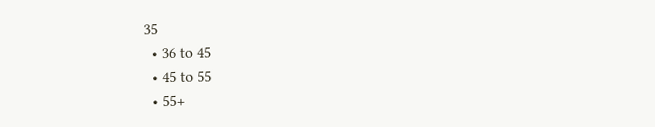35
  • 36 to 45
  • 45 to 55
  • 55+